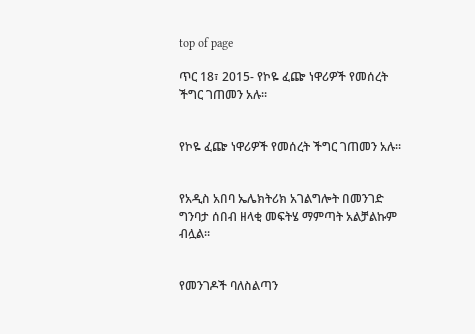top of page

ጥር 18፣ 2015- የኮዬ ፈጬ ነዋሪዎች የመሰረት ችግር ገጠመን አሉ፡፡


የኮዬ ፈጬ ነዋሪዎች የመሰረት ችግር ገጠመን አሉ፡፡


የአዲስ አበባ ኤሌክትሪክ አገልግሎት በመንገድ ግንባታ ሰበብ ዘላቂ መፍትሄ ማምጣት አልቻልኩም ብሏል፡፡


የመንገዶች ባለስልጣን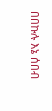በበኩሉ እኔ ሰበብ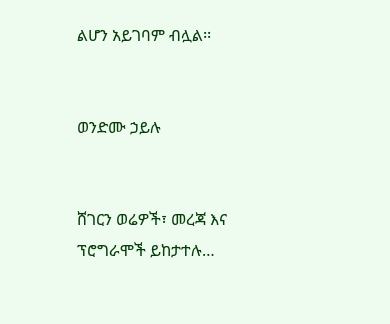ልሆን አይገባም ብሏል፡፡


ወንድሙ ኃይሉ


ሸገርን ወሬዎች፣ መረጃ እና ፕሮግራሞች ይከታተሉ…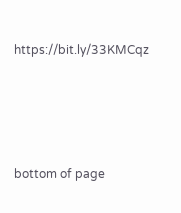https://bit.ly/33KMCqz





bottom of page